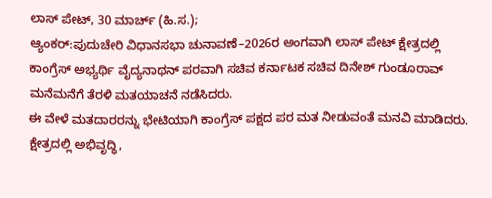ಲಾಸ್ ಪೇಟ್, 30 ಮಾರ್ಚ್ (ಹಿ.ಸ.);
ಆ್ಯಂಕರ್:ಪುದುಚೇರಿ ವಿಧಾನಸಭಾ ಚುನಾವಣೆ–2026ರ ಅಂಗವಾಗಿ ಲಾಸ್ ಪೇಟ್ ಕ್ಷೇತ್ರದಲ್ಲಿ ಕಾಂಗ್ರೆಸ್ ಅಭ್ಯರ್ಥಿ ವೈದ್ಯನಾಥನ್ ಪರವಾಗಿ ಸಚಿವ ಕರ್ನಾಟಕ ಸಚಿವ ದಿನೇಶ್ ಗುಂಡೂರಾವ್ ಮನೆಮನೆಗೆ ತೆರಳಿ ಮತಯಾಚನೆ ನಡೆಸಿದರು.
ಈ ವೇಳೆ ಮತದಾರರನ್ನು ಭೇಟಿಯಾಗಿ ಕಾಂಗ್ರೆಸ್ ಪಕ್ಷದ ಪರ ಮತ ನೀಡುವಂತೆ ಮನವಿ ಮಾಡಿದರು. ಕ್ಷೇತ್ರದಲ್ಲಿ ಅಭಿವೃದ್ಧಿ,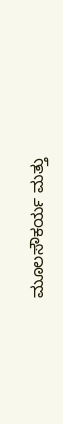ಮೂಲಸೌಕರ್ಯ ಮತ್ತು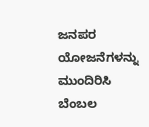ಜನಪರ ಯೋಜನೆಗಳನ್ನು ಮುಂದಿರಿಸಿ ಬೆಂಬಲ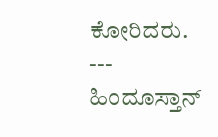ಕೋರಿದರು.
---
ಹಿಂದೂಸ್ತಾನ್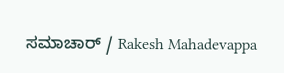ಸಮಾಚಾರ್ / Rakesh Mahadevappa